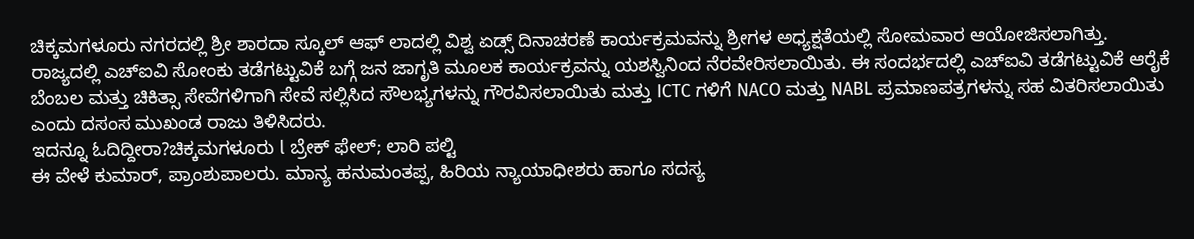ಚಿಕ್ಕಮಗಳೂರು ನಗರದಲ್ಲಿ ಶ್ರೀ ಶಾರದಾ ಸ್ಕೂಲ್ ಆಫ್ ಲಾದಲ್ಲಿ ವಿಶ್ವ ಏಡ್ಸ್ ದಿನಾಚರಣೆ ಕಾರ್ಯಕ್ರಮವನ್ನು ಶ್ರೀಗಳ ಅಧ್ಯಕ್ಷತೆಯಲ್ಲಿ ಸೋಮವಾರ ಆಯೋಜಿಸಲಾಗಿತ್ತು.
ರಾಜ್ಯದಲ್ಲಿ ಎಚ್ಐವಿ ಸೋಂಕು ತಡೆಗಟ್ಟುವಿಕೆ ಬಗ್ಗೆ ಜನ ಜಾಗೃತಿ ಮೂಲಕ ಕಾರ್ಯಕ್ರವನ್ನು ಯಶಸ್ವಿನಿಂದ ನೆರವೇರಿಸಲಾಯಿತು. ಈ ಸಂದರ್ಭದಲ್ಲಿ ಎಚ್ಐವಿ ತಡೆಗಟ್ಟುವಿಕೆ ಆರೈಕೆ ಬೆಂಬಲ ಮತ್ತು ಚಿಕಿತ್ಸಾ ಸೇವೆಗಳಿಗಾಗಿ ಸೇವೆ ಸಲ್ಲಿಸಿದ ಸೌಲಭ್ಯಗಳನ್ನು ಗೌರವಿಸಲಾಯಿತು ಮತ್ತು ICTC ಗಳಿಗೆ NACO ಮತ್ತು NABL ಪ್ರಮಾಣಪತ್ರಗಳನ್ನು ಸಹ ವಿತರಿಸಲಾಯಿತು ಎಂದು ದಸಂಸ ಮುಖಂಡ ರಾಜು ತಿಳಿಸಿದರು.
ಇದನ್ನೂ ಓದಿದ್ದೀರಾ?ಚಿಕ್ಕಮಗಳೂರು l ಬ್ರೇಕ್ ಫೇಲ್; ಲಾರಿ ಪಲ್ಟಿ
ಈ ವೇಳೆ ಕುಮಾರ್, ಪ್ರಾಂಶುಪಾಲರು. ಮಾನ್ಯ ಹನುಮಂತಪ್ಪ, ಹಿರಿಯ ನ್ಯಾಯಾಧೀಶರು ಹಾಗೂ ಸದಸ್ಯ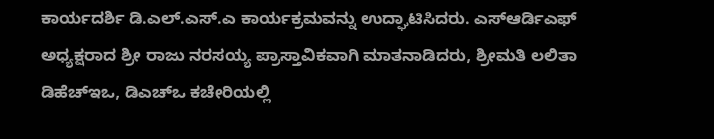ಕಾರ್ಯದರ್ಶಿ ಡಿ.ಎಲ್.ಎಸ್.ಎ ಕಾರ್ಯಕ್ರಮವನ್ನು ಉದ್ಘಾಟಿಸಿದರು. ಎಸ್ಆರ್ಡಿಎಫ್ ಅಧ್ಯಕ್ಷರಾದ ಶ್ರೀ ರಾಜು ನರಸಯ್ಯ ಪ್ರಾಸ್ತಾವಿಕವಾಗಿ ಮಾತನಾಡಿದರು, ಶ್ರೀಮತಿ ಲಲಿತಾ ಡಿಹೆಚ್ಇಒ, ಡಿಎಚ್ಒ ಕಚೇರಿಯಲ್ಲಿ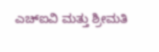ಎಚ್ಐವಿ ಮತ್ತು ಶ್ರೀಮತಿ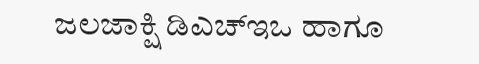ಜಲಜಾಕ್ಷಿ ಡಿಎಚ್ಇಒ ಹಾಗೂ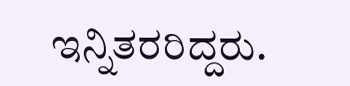ಇನ್ನಿತರರಿದ್ದರು.